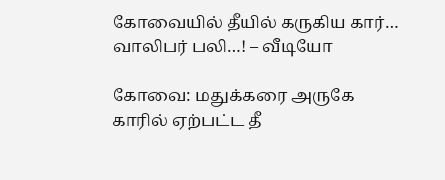கோவையில் தீயில் கருகிய கார்… வாலிபர் பலி…! – வீடியோ

கோவை: மதுக்கரை அருகே காரில் ஏற்பட்ட தீ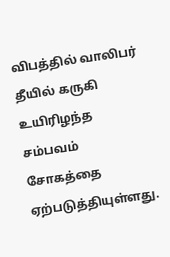விபத்தில் வாலிபர் தீயில் கருகி உயிரிழந்த சம்பவம் சோகத்தை ஏற்படுத்தியுள்ளது.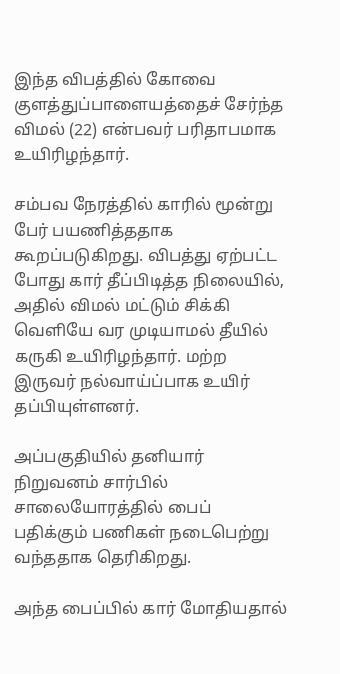இந்த விபத்தில் கோவை குளத்துப்பாளையத்தைச் சேர்ந்த விமல் (22) என்பவர் பரிதாபமாக உயிரிழந்தார்.

சம்பவ நேரத்தில் காரில் மூன்று பேர் பயணித்ததாக கூறப்படுகிறது. விபத்து ஏற்பட்ட போது கார் தீப்பிடித்த நிலையில், அதில் விமல் மட்டும் சிக்கி வெளியே வர முடியாமல் தீயில் கருகி உயிரிழந்தார். மற்ற இருவர் நல்வாய்ப்பாக உயிர் தப்பியுள்ளனர்.

அப்பகுதியில் தனியார் நிறுவனம் சார்பில் சாலையோரத்தில் பைப் பதிக்கும் பணிகள் நடைபெற்று வந்ததாக தெரிகிறது.

அந்த பைப்பில் கார் மோதியதால்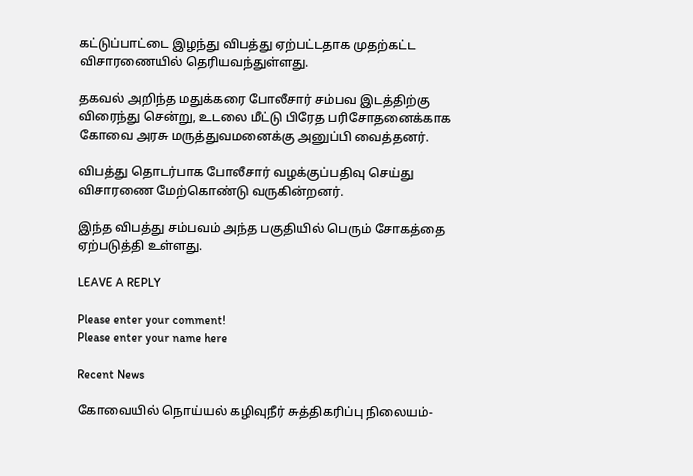கட்டுப்பாட்டை இழந்து விபத்து ஏற்பட்டதாக முதற்கட்ட விசாரணையில் தெரியவந்துள்ளது.

தகவல் அறிந்த மதுக்கரை போலீசார் சம்பவ இடத்திற்கு விரைந்து சென்று, உடலை மீட்டு பிரேத பரிசோதனைக்காக கோவை அரசு மருத்துவமனைக்கு அனுப்பி வைத்தனர்.

விபத்து தொடர்பாக போலீசார் வழக்குப்பதிவு செய்து விசாரணை மேற்கொண்டு வருகின்றனர்.

இந்த விபத்து சம்பவம் அந்த பகுதியில் பெரும் சோகத்தை ஏற்படுத்தி உள்ளது.

LEAVE A REPLY

Please enter your comment!
Please enter your name here

Recent News

கோவையில் நொய்யல் கழிவுநீர் சுத்திகரிப்பு நிலையம்-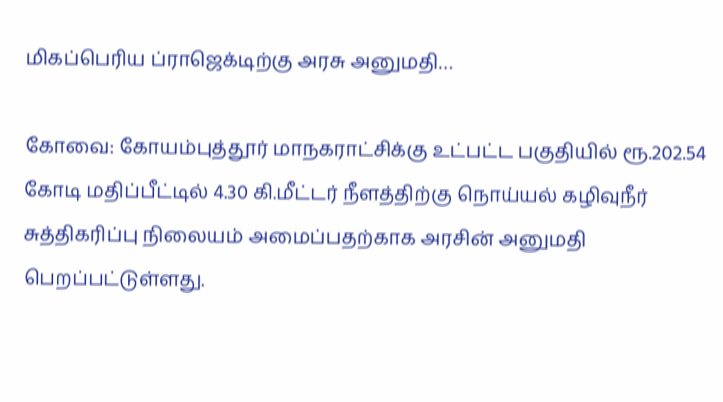மிகப்பெரிய ப்ராஜெக்டிற்கு அரசு அனுமதி…

கோவை: கோயம்புத்தூர் மாநகராட்சிக்கு உட்பட்ட பகுதியில் ரூ.202.54 கோடி மதிப்பீட்டில் 4.30 கி.மீட்டர் நீளத்திற்கு நொய்யல் கழிவுநீர் சுத்திகரிப்பு நிலையம் அமைப்பதற்காக அரசின் அனுமதி பெறப்பட்டுள்ளது.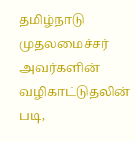தமிழ்நாடு முதலமைச்சர் அவர்களின் வழிகாட்டுதலின் படி,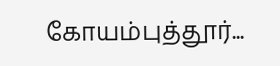கோயம்புத்தூர்...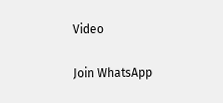Video

Join WhatsApp